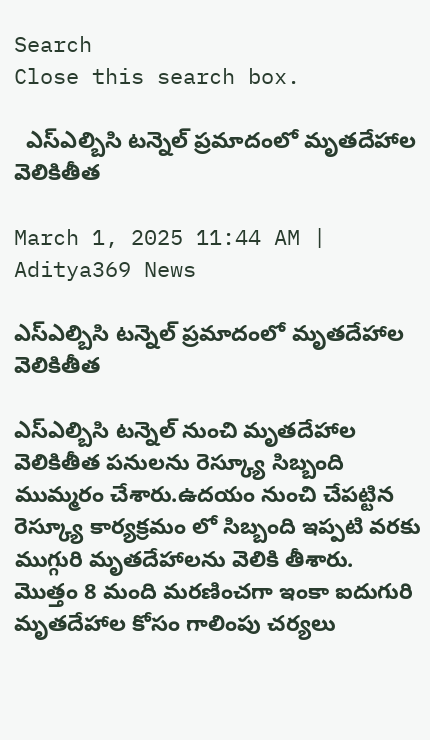Search
Close this search box.

  ఎస్ఎల్బిసి టన్నెల్ ప్రమాదంలో మృతదేహాల వెలికితీత

March 1, 2025 11:44 AM | Aditya369 News

ఎస్ఎల్బిసి టన్నెల్ ప్రమాదంలో మృతదేహాల వెలికితీత

ఎస్ఎల్బిసి టన్నెల్ నుంచి మృతదేహాల వెలికితీత పనులను రెస్క్యూ సిబ్బంది ముమ్మరం చేశారు.ఉదయం నుంచి చేపట్టిన రెస్క్యూ కార్యక్రమం లో సిబ్బంది ఇప్పటి వరకు ముగ్గురి మృతదేహాలను వెలికి తీశారు. మొత్తం 8 మంది మరణించగా ఇంకా ఐదుగురి మృతదేహాల కోసం గాలింపు చర్యలు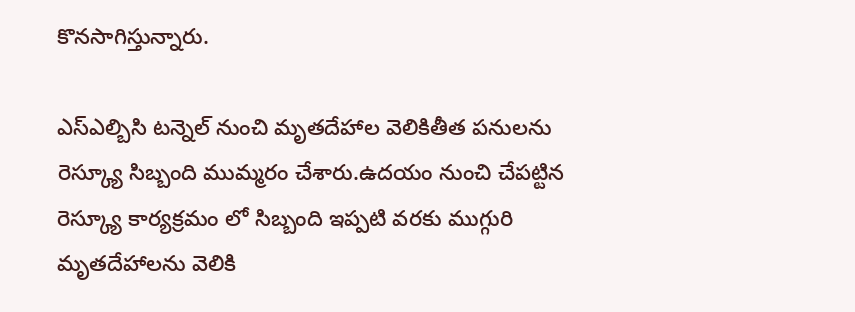కొనసాగిస్తున్నారు.

ఎస్ఎల్బిసి టన్నెల్ నుంచి మృతదేహాల వెలికితీత పనులను రెస్క్యూ సిబ్బంది ముమ్మరం చేశారు.ఉదయం నుంచి చేపట్టిన రెస్క్యూ కార్యక్రమం లో సిబ్బంది ఇప్పటి వరకు ముగ్గురి మృతదేహాలను వెలికి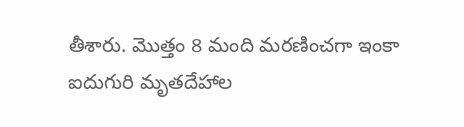తీశారు. మొత్తం 8 మంది మరణించగా ఇంకా ఐదుగురి మృతదేహాల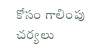కోసం గాలింపు చర్యలు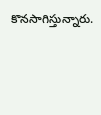కొనసాగిస్తున్నారు.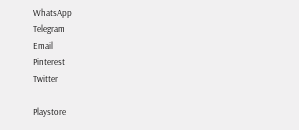WhatsApp
Telegram
Email
Pinterest
Twitter

Playstore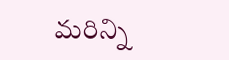మరిన్ని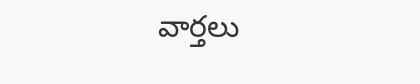వార్తలు